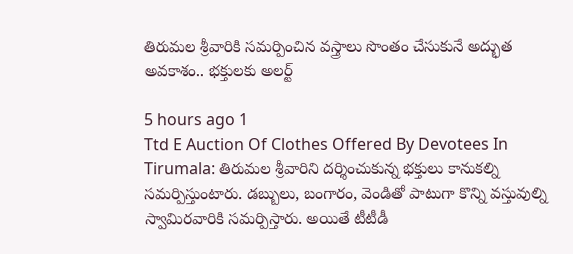తిరుమల శ్రీవారికి సమర్పించిన వస్త్రాలు సొంతం చేసుకునే అద్భుత అవకాశం.. భక్తులకు అలర్ట్

5 hours ago 1
Ttd E Auction Of Clothes Offered By Devotees In Tirumala: తిరుమల శ్రీవారిని దర్శించుకున్న భక్తులు కానుకల్ని సమర్పిస్తుంటారు. డబ్బులు, బంగారం, వెండితో పాటుగా కొన్ని వస్తువుల్ని స్వామిరవారికి సమర్పిస్తారు. అయితే టీటీడీ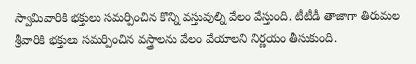స్వామివారికి భక్తులు సమర్పించిన కొన్ని వస్తువుల్ని వేలం వేస్తుంది. టీటీడీ తాజాగా తిరుమల శ్రీవారికి భక్తులు సమర్పించిన వస్త్రాలను వేలం వేయాలని నిర్ణయం తీసుకుంది.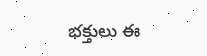భక్తులు ఈ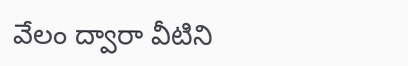వేలం ద్వారా వీటిని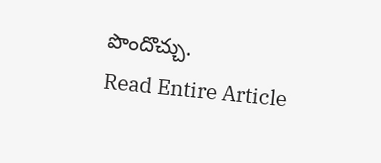పొందొచ్చు.
Read Entire Article